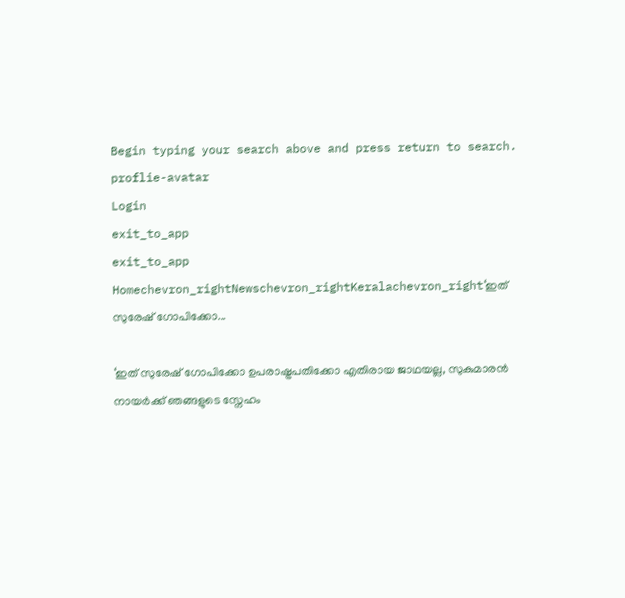Begin typing your search above and press return to search.
proflie-avatar
Login
exit_to_app
exit_to_app
Homechevron_rightNewschevron_rightKeralachevron_right‘ഇത് സുരേഷ് ഗോപിക്കോ...

‘ഇത് സുരേഷ് ഗോപിക്കോ ഉപരാഷ്ട്രപതിക്കോ എതിരായ ജാഥയല്ല, സുകുമാരൻ നായർക്ക് ഞങ്ങളുടെ സ്നേഹം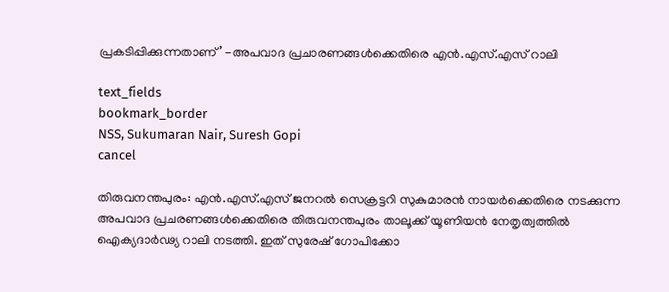പ്രകടിപ്പിക്കുന്നതാണ്’ -അപവാദ പ്രചാരണങ്ങൾക്കെതിരെ എൻ.എസ്.എസ് റാലി

text_fields
bookmark_border
NSS, Sukumaran Nair, Suresh Gopi
cancel

തിരുവനന്തപുരം: എൻ.എസ്.എസ് ജനറൽ സെക്രട്ടറി സുകുമാരൻ നായർക്കെതിരെ നടക്കുന്ന അപവാദ പ്രചരണങ്ങൾക്കെതിരെ തിരുവനന്തപുരം താലൂക്ക് യൂണിയൻ നേതൃത്വത്തിൽ ഐക്യദാർഢ്യ റാലി നടത്തി. ഇത് സുരേഷ് ഗോപിക്കോ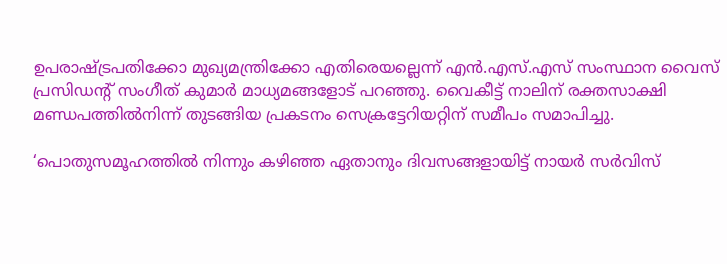ഉപരാഷ്ട്രപതിക്കോ മുഖ്യമന്ത്രിക്കോ എതിരെയല്ലെന്ന് എൻ.എസ്.എസ് സംസ്ഥാന വൈസ് പ്രസിഡന്റ് സംഗീത് കുമാർ മാധ്യമങ്ങളോട് പറഞ്ഞു. വൈകീട്ട് നാലിന് രക്തസാക്ഷി മണ്ഡപത്തിൽനിന്ന് തുടങ്ങിയ പ്രകടനം സെക്രട്ടേറിയറ്റിന് സമീപം സമാപിച്ചു.

‘പൊതുസമൂഹത്തിൽ നിന്നും കഴിഞ്ഞ ഏതാനും ദിവസങ്ങളായിട്ട് നായർ സർവിസ്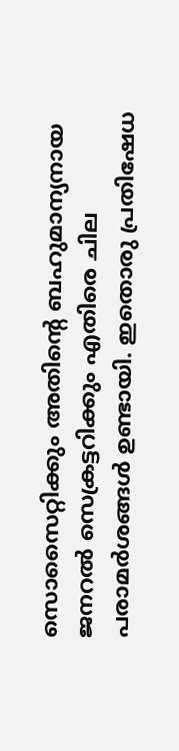സൊസൈറ്റിക്കും അതിന്റെ ബഹുമാന്യനായ ജനറൽ സെക്രട്ടറിക്കും എതിരെ ചില പരാമർശങ്ങൾ ഉണ്ടായി. ഇതൊരു പ്രതിഷേധ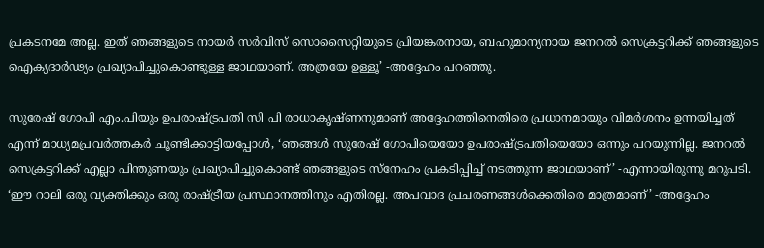പ്രകടനമേ അല്ല. ഇത് ഞങ്ങളുടെ നായർ സർവിസ് സൊസൈറ്റിയുടെ പ്രിയങ്കരനായ, ബഹുമാന്യനായ ജനറൽ സെക്രട്ടറിക്ക് ഞങ്ങളുടെ ഐക്യദാർഢ്യം പ്രഖ്യാപിച്ചുകൊണ്ടുള്ള ജാഥയാണ്. അത്രയേ ഉള്ളൂ’ -അദ്ദേഹം പറഞ്ഞു.

സുരേഷ് ഗോപി എം.പിയും ഉപരാഷ്ട്രപതി സി പി രാധാകൃഷ്ണനുമാണ് അദ്ദേഹത്തിനെതിരെ പ്രധാനമായും വിമർശനം ഉന്നയിച്ചത് എന്ന് മാധ്യമപ്രവർത്തകർ ചൂണ്ടിക്കാട്ടിയപ്പോൾ, ‘ഞങ്ങൾ സുരേഷ് ഗോപിയെയോ ഉപരാഷ്ട്രപതിയെയോ ഒന്നും പറയുന്നില്ല. ജനറൽ സെക്രട്ടറിക്ക് എല്ലാ പിന്തുണയും പ്രഖ്യാപിച്ചുകൊണ്ട് ഞങ്ങളുടെ സ്നേഹം പ്രകടിപ്പിച്ച് നടത്തുന്ന ജാഥയാണ്’ -എന്നായിരുന്നു മറുപടി. ‘ഈ റാലി ഒരു വ്യക്തിക്കും ഒരു രാഷ്ട്രീയ പ്രസ്ഥാനത്തിനും എതിരല്ല. അപവാദ പ്രചരണങ്ങൾക്കെതിരെ മാത്രമാണ്’ -അദ്ദേഹം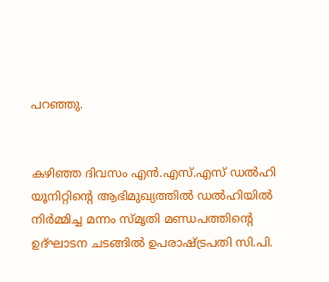പറഞ്ഞു.


കഴിഞ്ഞ ദിവസം എൻ.എസ്.എസ് ഡൽഹി യൂനിറ്റിന്റെ ആഭിമുഖ്യത്തിൽ ഡൽഹിയിൽ നി‌ർമ്മിച്ച മന്നം സ്‌മൃതി മണ്ഡപത്തിന്റെ ഉദ്ഘാടന ചടങ്ങിൽ ഉപരാഷ്ട്രപതി സി.പി.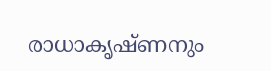രാധാകൃഷ്‌ണനും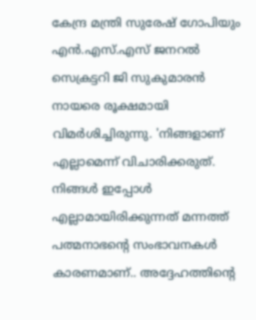കേന്ദ്ര മന്ത്രി സുരേഷ് ഗോപിയും എൻ.എസ്.എസ് ജനറൽ സെക്രട്ടറി ജി സുകുമാരൻ നായരെ രൂക്ഷമായി വിമ‌ർശിച്ചിരുന്നു. 'നിങ്ങളാണ് എല്ലാമെന്ന് വിചാരിക്കരുത്. നിങ്ങൾ ഇപ്പോൾ എല്ലാമായിരിക്കുന്നത് മന്നത്ത് പത്മനാഭന്റെ സംഭാവനകൾ കാരണമാണ്.. അദ്ദേഹത്തിന്റെ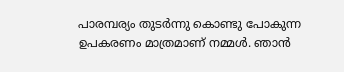പാരമ്പര്യം തുടർന്നു കൊണ്ടു പോകുന്ന ഉപകരണം മാത്രമാണ് നമ്മൾ. ഞാൻ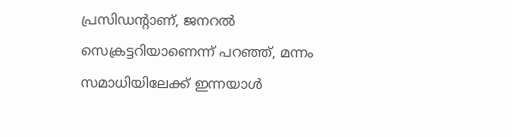പ്രസിഡന്റാണ്, ജനറൽ സെക്രട്ടറിയാണെന്ന് പറഞ്ഞ്, മന്നം സമാധിയിലേക്ക് ഇന്നയാൾ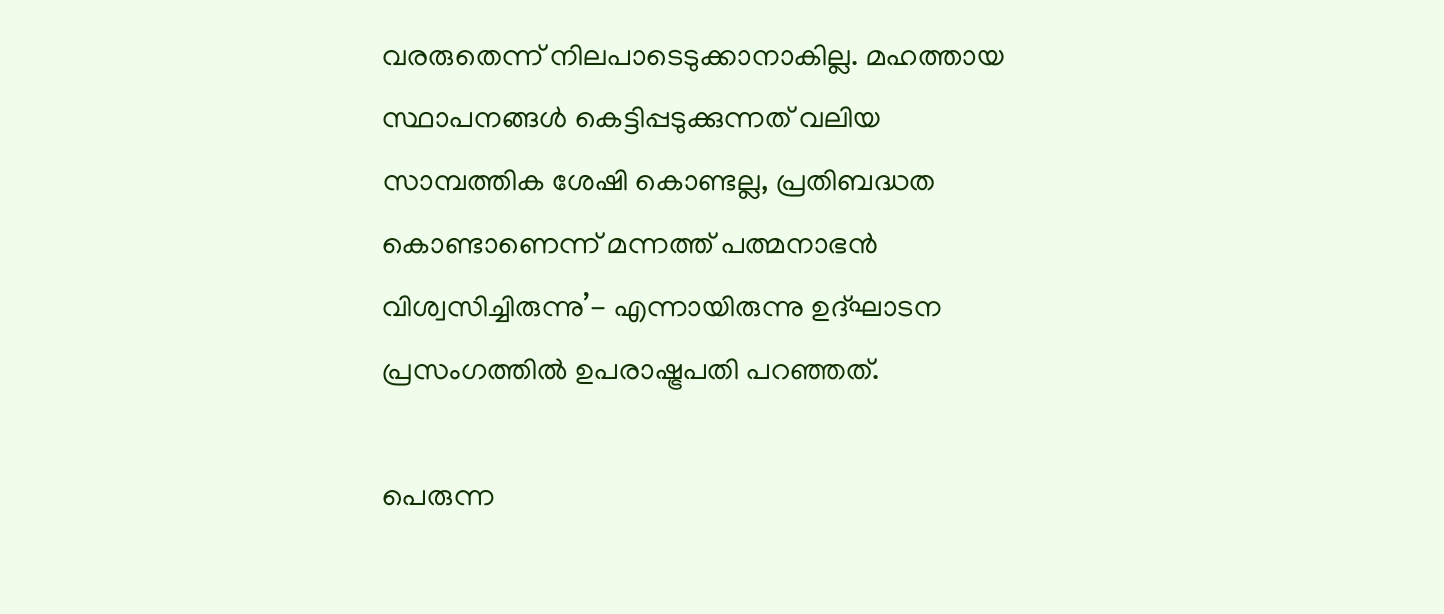വരരുതെന്ന് നിലപാടെടുക്കാനാകില്ല. മഹത്തായ സ്ഥാപനങ്ങൾ കെട്ടിപ്പടുക്കുന്നത് വലിയ സാമ്പത്തിക ശേഷി കൊണ്ടല്ല, പ്രതിബദ്ധത കൊണ്ടാണെന്ന് മന്നത്ത് പത്മനാഭൻ വിശ്വസിച്ചിരുന്നു’- എന്നായിരുന്നു ഉദ്ഘാടന പ്രസംഗത്തിൽ ഉപരാഷ്ട്രപതി പറഞ്ഞത്.

പെരുന്ന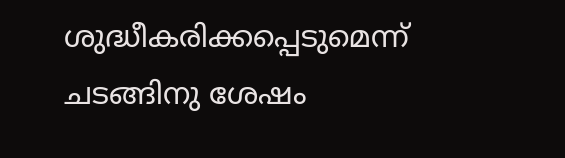ശുദ്ധീകരിക്കപ്പെടുമെന്ന് ചടങ്ങിനു ശേഷം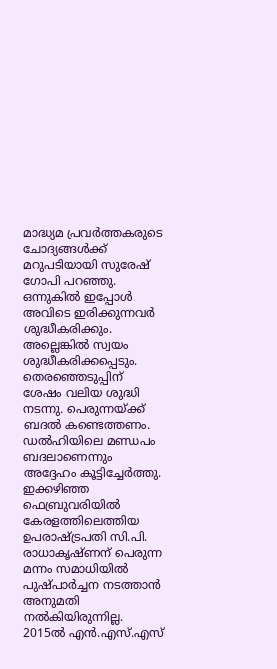മാദ്ധ്യമ പ്രവർത്തകരുടെ ചോദ്യങ്ങൾക്ക് മറുപടിയായി സുരേഷ് ഗോപി പറഞ്ഞു. ഒന്നുകിൽ ഇപ്പോൾ അവിടെ ഇരിക്കുന്നവർ ശുദ്ധീകരിക്കും. അല്ലെങ്കിൽ സ്വയം ശുദ്ധീകരിക്കപ്പെടും. തെരഞ്ഞെടുപ്പിന് ശേഷം വലിയ ശുദ്ധി നടന്നു. പെരുന്നയ്‌ക്ക് ബദൽ കണ്ടെത്തണം. ഡൽഹിയിലെ മണ്ഡപം ബദലാണെന്നും അദ്ദേഹം കൂട്ടിച്ചേർത്തു. ഇക്കഴിഞ്ഞ ഫെബ്രുവരിയിൽ കേരളത്തിലെത്തിയ ഉപരാഷ്ട്രപതി സി.പി. രാധാകൃഷ്‌ണന് പെരുന്ന മന്നം സമാധിയിൽ പുഷ്‌പാർച്ചന നടത്താൻ അനുമതി നൽകിയിരുന്നില്ല. 2015ൽ എൻ.എസ്.എസ്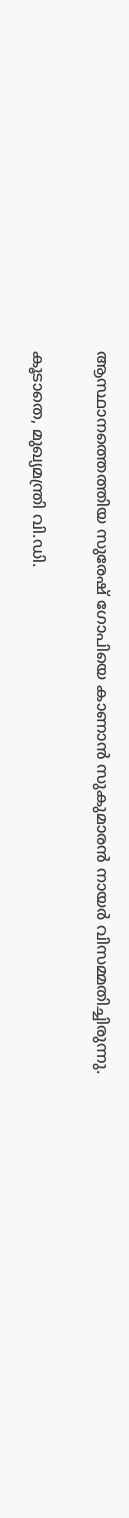ആസ്ഥാനത്തെത്തിയ സുരേഷ് ഗോപിയെ കാണാൻ സുകുമാരൻ നായർ വിസമ്മതിച്ചിരുന്നു.

കൂടാതെ, മുഖ്യമന്ത്രി വി.ഡി.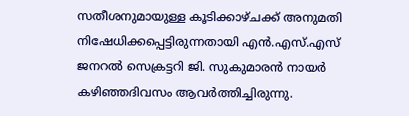സതീശനുമായുള്ള കൂടിക്കാഴ്ചക്ക് അനുമതി നിഷേധിക്കപ്പെട്ടിരുന്നതായി എന്‍.എസ്.എസ് ജനറല്‍ സെക്രട്ടറി ജി. സുകുമാരന്‍ നായര്‍ കഴിഞ്ഞദിവസം ആവര്‍ത്തിച്ചിരുന്നു.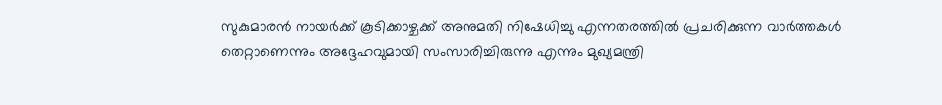സുകുമാരന്‍ നായര്‍ക്ക് കൂടിക്കാഴ്ചക്ക് അനുമതി നിഷേധിച്ചു എന്നതരത്തില്‍ പ്രചരിക്കുന്ന വാര്‍ത്തകള്‍ തെറ്റാണെന്നും അദ്ദേഹവുമായി സംസാരിച്ചിരുന്നു എന്നും മുഖ്യമന്ത്രി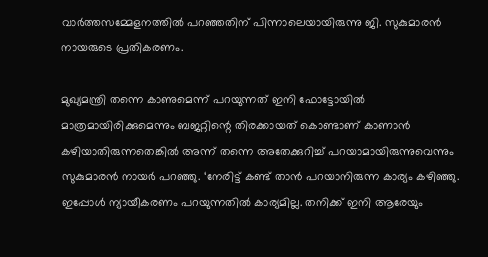വാര്‍ത്തസമ്മേളനത്തില്‍ പറഞ്ഞതിന് പിന്നാലെയായിരുന്നു ജി. സുകുമാരൻ നായരുടെ പ്രതികരണം.

മുഖ്യമന്ത്രി തന്നെ കാണുമെന്ന് പറയുന്നത് ഇനി ഫോട്ടോയില്‍ മാത്രമായിരിക്കുമെന്നും ബജറ്റിന്റെ തിരക്കായത് കൊണ്ടാണ് കാണാന്‍ കഴിയാതിരുന്നതെങ്കില്‍ അന്ന് തന്നെ അതേക്കുറിച്ച് പറയാമായിരുന്നുവെന്നും സുകുമാരൻ നായർ പറഞ്ഞു. ‘നേരിട്ട് കണ്ട് താന്‍ പറയാനിരുന്ന കാര്യം കഴിഞ്ഞു. ഇപ്പോള്‍ ന്യായീകരണം പറയുന്നതില്‍ കാര്യമില്ല. തനിക്ക് ഇനി ആരേയും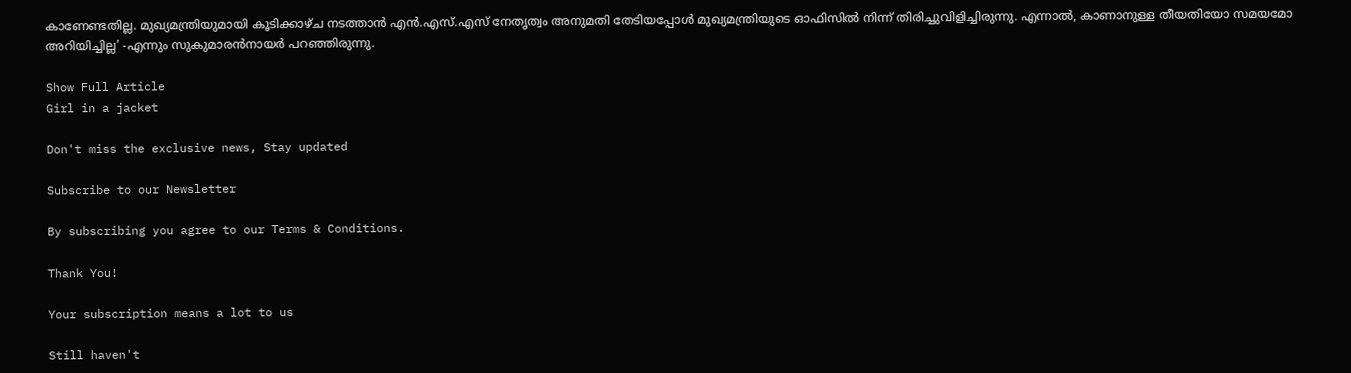കാണേണ്ടതില്ല. മുഖ്യമന്ത്രിയുമായി കൂടിക്കാഴ്ച നടത്താന്‍ എന്‍.എസ്.എസ് നേതൃത്വം അനുമതി തേടിയപ്പോള്‍ മുഖ്യമന്ത്രിയുടെ ഓഫിസില്‍ നിന്ന് തിരിച്ചുവിളിച്ചിരുന്നു. എന്നാല്‍, കാണാനുള്ള തീയതിയോ സമയമോ അറിയിച്ചില്ല’ -എന്നും സുകുമാരന്‍നായര്‍ പറഞ്ഞിരുന്നു.

Show Full Article
Girl in a jacket

Don't miss the exclusive news, Stay updated

Subscribe to our Newsletter

By subscribing you agree to our Terms & Conditions.

Thank You!

Your subscription means a lot to us

Still haven't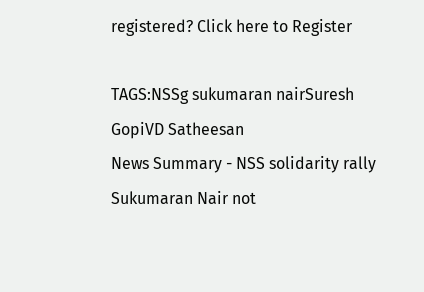registered? Click here to Register

TAGS:NSSg sukumaran nairSuresh GopiVD Satheesan
News Summary - NSS solidarity rally Sukumaran Nair not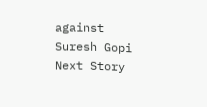against Suresh Gopi
Next Story